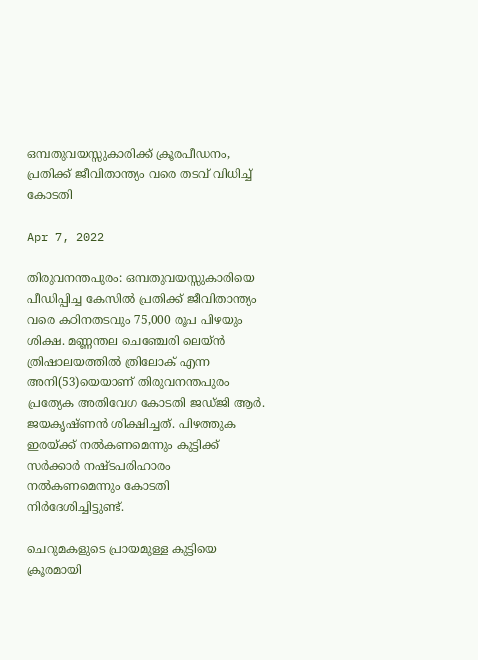ഒമ്പതുവയസ്സുകാരിക്ക് ക്രൂരപീഡനം, പ്രതിക്ക് ജീവിതാന്ത്യം വരെ തടവ് വിധിച്ച് കോടതി

Apr 7, 2022

തിരുവനന്തപുരം: ഒമ്പതുവയസ്സുകാരിയെ പീഡിപ്പിച്ച കേസില്‍ പ്രതിക്ക് ജീവിതാന്ത്യം വരെ കഠിനതടവും 75,000 രൂപ പിഴയും ശിക്ഷ. മണ്ണന്തല ചെഞ്ചേരി ലെയ്ന്‍ ത്രിഷാലയത്തില്‍ ത്രിലോക് എന്ന അനി(53)യെയാണ് തിരുവനന്തപുരം പ്രത്യേക അതിവേഗ കോടതി ജഡ്ജി ആര്‍. ജയകൃഷ്ണന്‍ ശിക്ഷിച്ചത്. പിഴത്തുക ഇരയ്ക്ക് നല്‍കണമെന്നും കുട്ടിക്ക് സര്‍ക്കാര്‍ നഷ്ടപരിഹാരം നല്‍കണമെന്നും കോടതി നിര്‍ദേശിച്ചിട്ടുണ്ട്.

ചെറുമകളുടെ പ്രായമുള്ള കുട്ടിയെ ക്രൂരമായി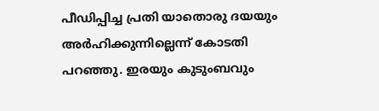പീഡിപ്പിച്ച പ്രതി യാതൊരു ദയയും അര്‍ഹിക്കുന്നില്ലെന്ന് കോടതി പറഞ്ഞു. ഇരയും കുടുംബവും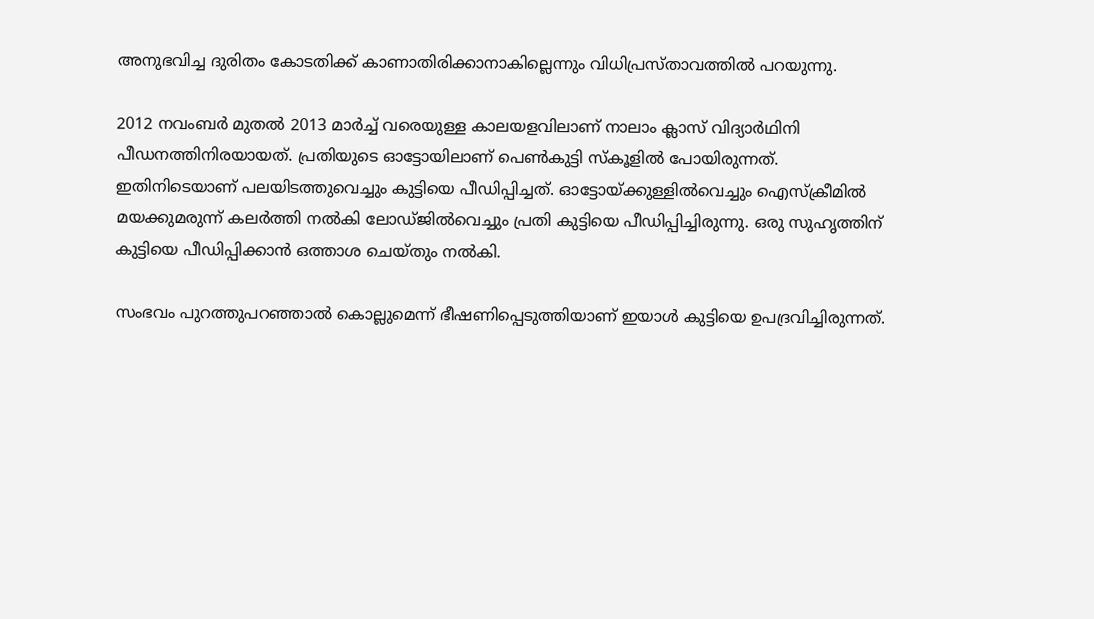അനുഭവിച്ച ദുരിതം കോടതിക്ക് കാണാതിരിക്കാനാകില്ലെന്നും വിധിപ്രസ്താവത്തില്‍ പറയുന്നു.

2012 നവംബര്‍ മുതല്‍ 2013 മാര്‍ച്ച് വരെയുള്ള കാലയളവിലാണ് നാലാം ക്ലാസ് വിദ്യാര്‍ഥിനി പീഡനത്തിനിരയായത്. പ്രതിയുടെ ഓട്ടോയിലാണ് പെണ്‍കുട്ടി സ്‌കൂളില്‍ പോയിരുന്നത്. ഇതിനിടെയാണ് പലയിടത്തുവെച്ചും കുട്ടിയെ പീഡിപ്പിച്ചത്. ഓട്ടോയ്ക്കുള്ളില്‍വെച്ചും ഐസ്‌ക്രീമില്‍ മയക്കുമരുന്ന് കലര്‍ത്തി നല്‍കി ലോഡ്ജില്‍വെച്ചും പ്രതി കുട്ടിയെ പീഡിപ്പിച്ചിരുന്നു. ഒരു സുഹൃത്തിന് കുട്ടിയെ പീഡിപ്പിക്കാന്‍ ഒത്താശ ചെയ്തും നല്‍കി.

സംഭവം പുറത്തുപറഞ്ഞാല്‍ കൊല്ലുമെന്ന് ഭീഷണിപ്പെടുത്തിയാണ് ഇയാള്‍ കുട്ടിയെ ഉപദ്രവിച്ചിരുന്നത്.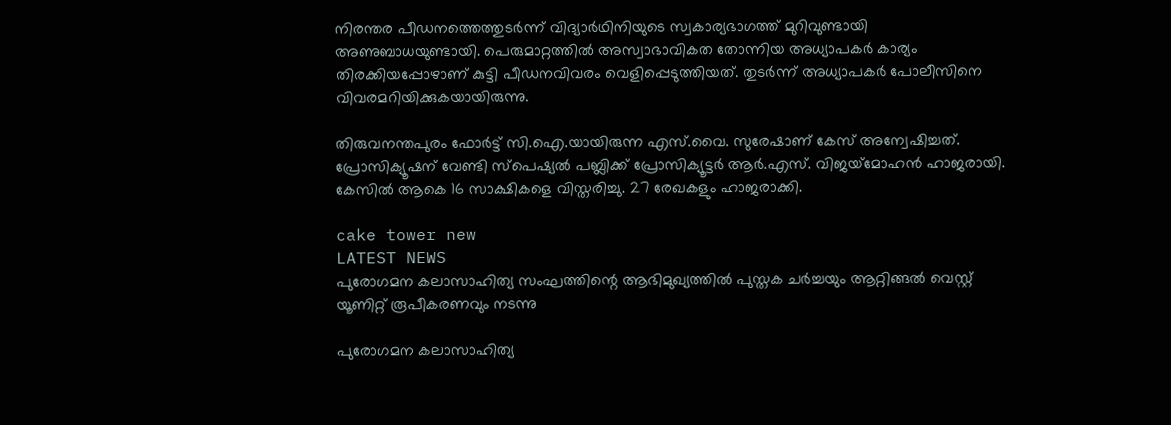നിരന്തര പീഡനത്തെത്തുടര്‍ന്ന് വിദ്യാര്‍ഥിനിയുടെ സ്വകാര്യഭാഗത്ത് മുറിവുണ്ടായി അണുബാധയുണ്ടായി. പെരുമാറ്റത്തില്‍ അസ്വാഭാവികത തോന്നിയ അധ്യാപകര്‍ കാര്യം തിരക്കിയപ്പോഴാണ് കുട്ടി പീഡനവിവരം വെളിപ്പെടുത്തിയത്. തുടര്‍ന്ന് അധ്യാപകര്‍ പോലീസിനെ വിവരമറിയിക്കുകയായിരുന്നു.

തിരുവനന്തപുരം ഫോര്‍ട്ട് സി.ഐ.യായിരുന്ന എസ്.വൈ. സുരേഷാണ് കേസ് അന്വേഷിച്ചത്. പ്രോസിക്യൂഷന് വേണ്ടി സ്‌പെഷ്യല്‍ പബ്ലിക്ക് പ്രോസിക്യൂട്ടര്‍ ആര്‍.എസ്. വിജയ്‌മോഹന്‍ ഹാജരായി. കേസില്‍ ആകെ 16 സാക്ഷികളെ വിസ്തരിച്ചു. 27 രേഖകളും ഹാജരാക്കി.

cake tower new
LATEST NEWS
പുരോഗമന കലാസാഹിത്യ സംഘത്തിന്റെ ആഭിമുഖ്യത്തിൽ പുസ്തക ചർച്ചയും ആറ്റിങ്ങൽ വെസ്റ്റ് യൂണിറ്റ് രൂപീകരണവും നടന്നു

പുരോഗമന കലാസാഹിത്യ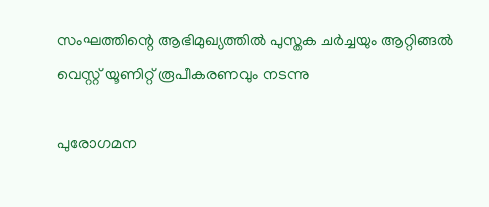സംഘത്തിന്റെ ആഭിമുഖ്യത്തിൽ പുസ്തക ചർച്ചയും ആറ്റിങ്ങൽ വെസ്റ്റ് യൂണിറ്റ് രൂപീകരണവും നടന്നു

പുരോഗമന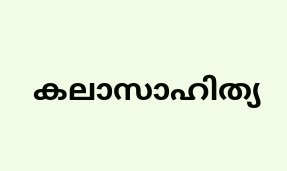കലാസാഹിത്യ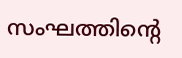സംഘത്തിന്റെ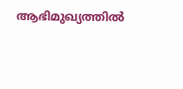ആഭിമുഖ്യത്തിൽ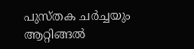പുസ്തക ചർച്ചയും ആറ്റിങ്ങൽ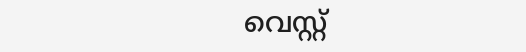വെസ്റ്റ്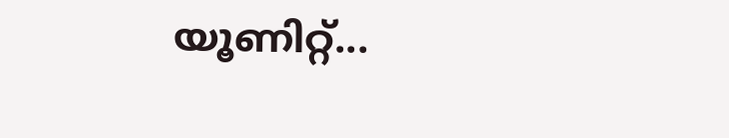യൂണിറ്റ്...